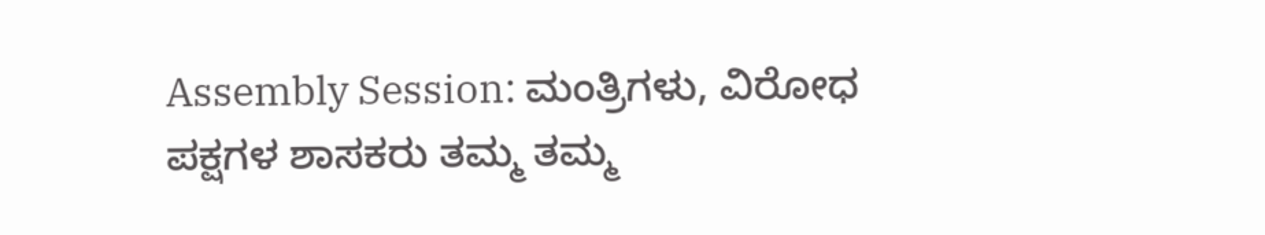Assembly Session: ಮಂತ್ರಿಗಳು, ವಿರೋಧ ಪಕ್ಷಗಳ ಶಾಸಕರು ತಮ್ಮ ತಮ್ಮ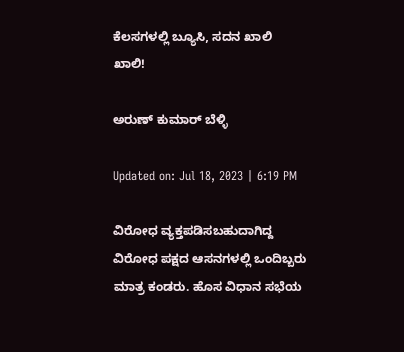ಕೆಲಸಗಳಲ್ಲಿ ಬ್ಯೂಸಿ, ಸದನ ಖಾಲಿ ಖಾಲಿ!

ಅರುಣ್ ಕುಮಾರ್ ಬೆಳ್ಳಿ

Updated on: Jul 18, 2023 | 6:19 PM

ವಿರೋಧ ವ್ಯಕ್ತಪಡಿಸಬಹುದಾಗಿದ್ದ ವಿರೋಧ ಪಕ್ಷದ ಆಸನಗಳಲ್ಲಿ ಒಂದಿಬ್ಬರು ಮಾತ್ರ ಕಂಡರು. ಹೊಸ ವಿಧಾನ ಸಭೆಯ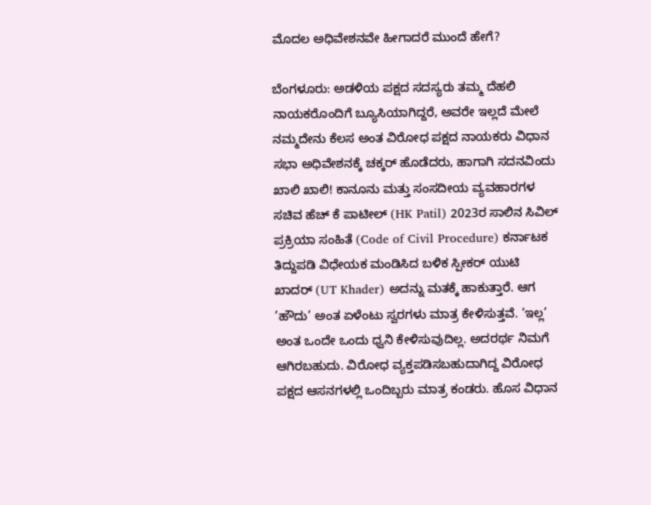ಮೊದಲ ಅಧಿವೇಶನವೇ ಹೀಗಾದರೆ ಮುಂದೆ ಹೇಗೆ?

ಬೆಂಗಳೂರು: ಅಡಳಿಯ ಪಕ್ಷದ ಸದಸ್ಯರು ತಮ್ಮ ದೆಹಲಿ ನಾಯಕರೊಂದಿಗೆ ಬ್ಯೂಸಿಯಾಗಿದ್ದರೆ, ಅವರೇ ಇಲ್ಲದೆ ಮೇಲೆ ನಮ್ಮದೇನು ಕೆಲಸ ಅಂತ ವಿರೋಧ ಪಕ್ಷದ ನಾಯಕರು ವಿಧಾನ ಸಭಾ ಅಧಿವೇಶನಕ್ಕೆ ಚಕ್ಕರ್ ಹೊಡೆದರು, ಹಾಗಾಗಿ ಸದನವಿಂದು ಖಾಲಿ ಖಾಲಿ! ಕಾನೂನು ಮತ್ತು ಸಂಸದೀಯ ವ್ಯವಹಾರಗಳ ಸಚಿವ ಹೆಚ್ ಕೆ ಪಾಟೀಲ್ (HK Patil) 2023ರ ಸಾಲಿನ ಸಿವಿಲ್ ಪ್ರಕ್ರಿಯಾ ಸಂಹಿತೆ (Code of Civil Procedure) ಕರ್ನಾಟಕ ತಿದ್ದುಪಡಿ ವಿಧೇಯಕ ಮಂಡಿಸಿದ ಬಳಿಕ ಸ್ಪೀಕರ್ ಯುಟಿ ಖಾದರ್ (UT Khader) ಅದನ್ನು ಮತಕ್ಕೆ ಹಾಕುತ್ತಾರೆ. ಆಗ ’ಹೌದು’ ಅಂತ ಏಳೆಂಟು ಸ್ವರಗಳು ಮಾತ್ರ ಕೇಳಿಸುತ್ತವೆ. ‘ಇಲ್ಲ’ ಅಂತ ಒಂದೇ ಒಂದು ಧ್ವನಿ ಕೇಳಿಸುವುದಿಲ್ಲ. ಅದರರ್ಥ ನಿಮಗೆ ಆಗಿರಬಹುದು. ವಿರೋಧ ವ್ಯಕ್ತಪಡಿಸಬಹುದಾಗಿದ್ದ ವಿರೋಧ ಪಕ್ಷದ ಆಸನಗಳಲ್ಲಿ ಒಂದಿಬ್ಬರು ಮಾತ್ರ ಕಂಡರು. ಹೊಸ ವಿಧಾನ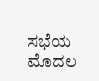ಸಭೆಯ ಮೊದಲ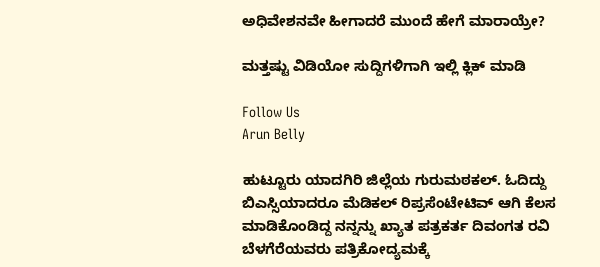ಅಧಿವೇಶನವೇ ಹೀಗಾದರೆ ಮುಂದೆ ಹೇಗೆ ಮಾರಾಯ್ರೇ?

ಮತ್ತಷ್ಟು ವಿಡಿಯೋ ಸುದ್ದಿಗಳಿಗಾಗಿ ಇಲ್ಲಿ ಕ್ಲಿಕ್ ಮಾಡಿ

Follow Us
Arun Belly

ಹುಟ್ಟೂರು ಯಾದಗಿರಿ ಜಿಲ್ಲೆಯ ಗುರುಮಠಕಲ್. ಓದಿದ್ದು ಬಿಎಸ್ಸಿಯಾದರೂ ಮೆಡಿಕಲ್ ರಿಪ್ರಸೆಂಟೇಟಿವ್ ಆಗಿ ಕೆಲಸ ಮಾಡಿಕೊಂಡಿದ್ದ ನನ್ನನ್ನು ಖ್ಯಾತ ಪತ್ರಕರ್ತ ದಿವಂಗತ ರವಿ ಬೆಳಗೆರೆಯವರು ಪತ್ರಿಕೋದ್ಯಮಕ್ಕೆ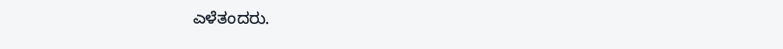ಎಳೆತಂದರು.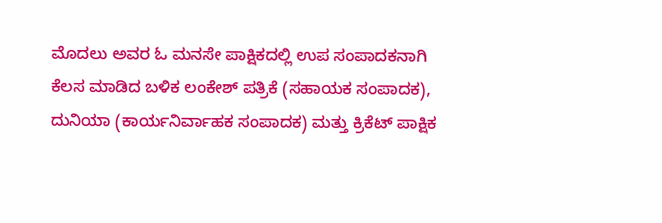ಮೊದಲು ಅವರ ಓ ಮನಸೇ ಪಾಕ್ಷಿಕದಲ್ಲಿ ಉಪ ಸಂಪಾದಕನಾಗಿ ಕೆಲಸ ಮಾಡಿದ ಬಳಿಕ ಲಂಕೇಶ್ ಪತ್ರಿಕೆ (ಸಹಾಯಕ ಸಂಪಾದಕ), ದುನಿಯಾ (ಕಾರ್ಯನಿರ್ವಾಹಕ ಸಂಪಾದಕ) ಮತ್ತು ಕ್ರಿಕೆಟ್ ಪಾಕ್ಷಿಕ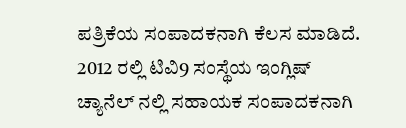ಪತ್ರಿಕೆಯ ಸಂಪಾದಕನಾಗಿ ಕೆಲಸ ಮಾಡಿದೆ. 2012 ರಲ್ಲಿ ಟಿವಿ9 ಸಂಸ್ಥೆಯ ಇಂಗ್ಲಿಷ್ ಚ್ಯಾನೆಲ್ ನಲ್ಲಿ ಸಹಾಯಕ ಸಂಪಾದಕನಾಗಿ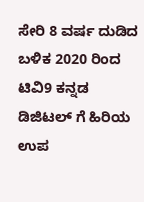ಸೇರಿ 8 ವರ್ಷ ದುಡಿದ ಬಳಿಕ 2020 ರಿಂದ ಟಿವಿ9 ಕನ್ನಡ ಡಿಜಿಟಲ್ ಗೆ ಹಿರಿಯ ಉಪ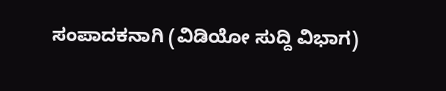ಸಂಪಾದಕನಾಗಿ (ವಿಡಿಯೋ ಸುದ್ದಿ ವಿಭಾಗ)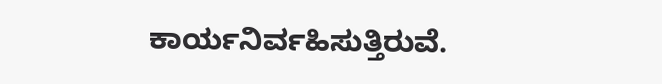ಕಾರ್ಯನಿರ್ವಹಿಸುತ್ತಿರುವೆ.